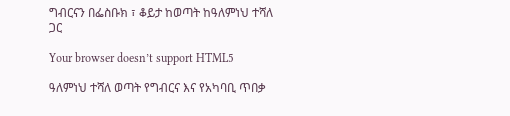ግብርናን በፌስቡክ ፣ ቆይታ ከወጣት ከዓለምነህ ተሻለ ጋር

Your browser doesn’t support HTML5

ዓለምነህ ተሻለ ወጣት የግብርና እና የአካባቢ ጥበቃ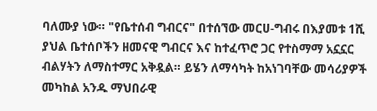ባለሙያ ነው። "የቤተሰብ ግብርና" በተሰኘው መርሀ-ግብሩ በእያመቱ 1ሺ ያህል ቤተሰቦችን ዘመናዊ ግብርና እና ከተፈጥሮ ጋር የተስማማ አኗኗር ብልሃትን ለማስተማር አቅዷል። ይሄን ለማሳካት ከአነገባቸው መሳሪያዎች መካከል አንዱ ማህበራዊ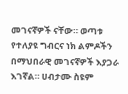መገናኛዎች ናቸው። ወጣቱ የተለያዩ ግብርና ነክ ልምዶችን በማህበራዊ መገናኛዎች እያጋራ እገኛል። ሀብታሙ ስዩም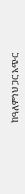ከዓለምነህ ጋር አጭር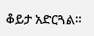ቆይታ አድርጓል።